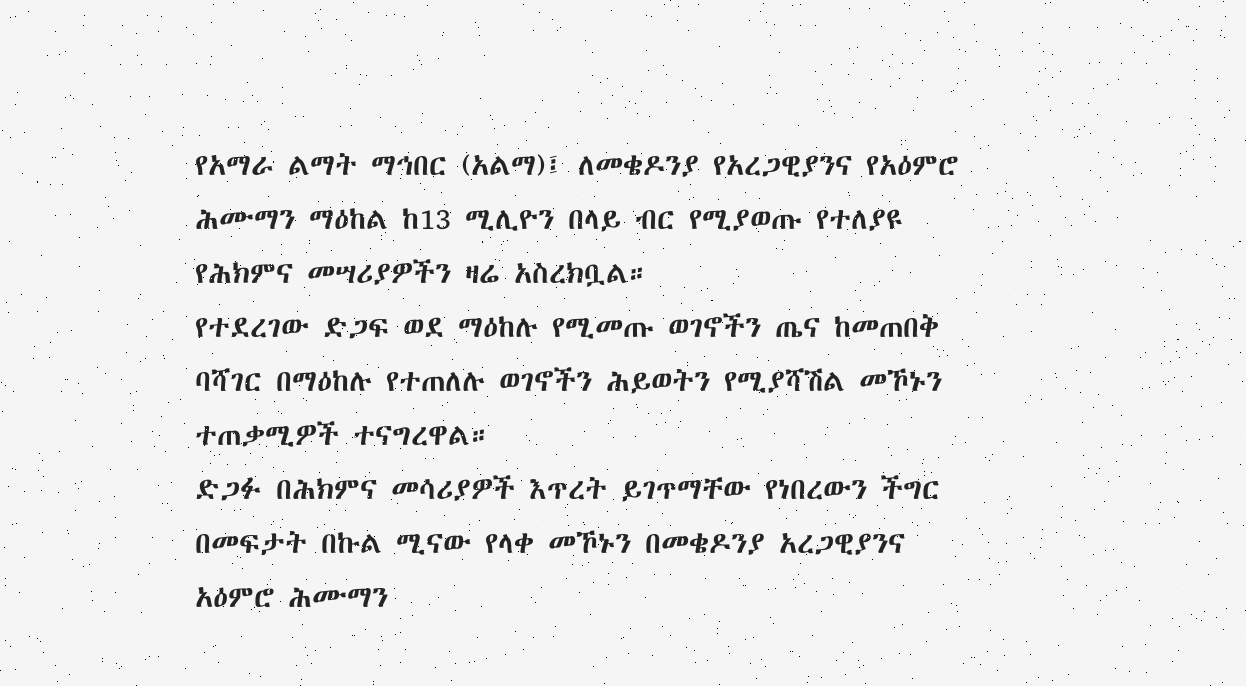የአማራ ልማት ማኅበር (አልማ)፤ ለመቄዶንያ የአረጋዊያንና የአዕምሮ ሕሙማን ማዕከል ከ13 ሚሊዮን በላይ ብር የሚያወጡ የተለያዩ የሕክምና መሣሪያዎችን ዛሬ አስረክቧል።
የተደረገው ድጋፍ ወደ ማዕከሉ የሚመጡ ወገኖችን ጤና ከመጠበቅ ባሻገር በማዕከሉ የተጠለሉ ወገኖችን ሕይወትን የሚያሻሽል መኾኑን ተጠቃሚዎች ተናግረዋል።
ድጋፉ በሕክምና መሳሪያዎች እጥረት ይገጥማቸው የነበረውን ችግር በመፍታት በኩል ሚናው የላቀ መኾኑን በመቄዶንያ አረጋዊያንና አዕምሮ ሕሙማን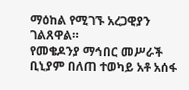ማዕከል የሚገኙ አረጋዊያን ገልጸዋል።
የመቄዶንያ ማኅበር መሥራች ቢኒያም በለጠ ተወካይ አቶ አሰፋ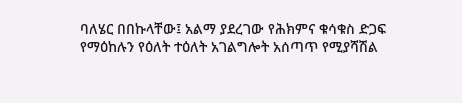ባለሄር በበኩላቸው፤ አልማ ያደረገው የሕክምና ቁሳቁስ ድጋፍ የማዕከሉን የዕለት ተዕለት አገልግሎት አሰጣጥ የሚያሻሽል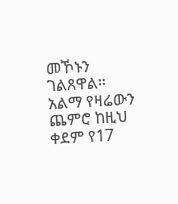መኾኑን ገልጸዋል።
አልማ የዛሬውን ጨምሮ ከዚህ ቀደም የ17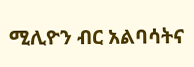ሚሊዮን ብር አልባሳትና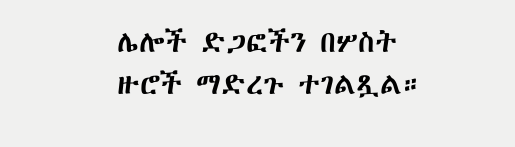ሌሎች ድጋፎችን በሦስት ዙሮች ማድረጉ ተገልጿል።